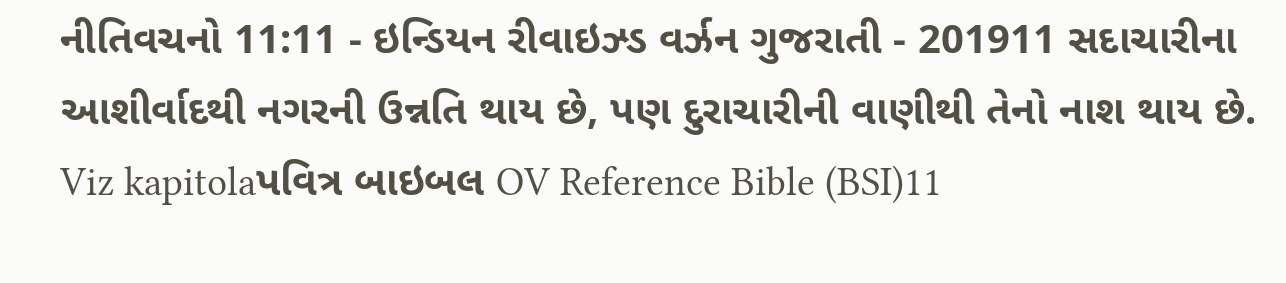નીતિવચનો 11:11 - ઇન્ડિયન રીવાઇઝ્ડ વર્ઝન ગુજરાતી - 201911 સદાચારીના આશીર્વાદથી નગરની ઉન્નતિ થાય છે, પણ દુરાચારીની વાણીથી તેનો નાશ થાય છે. Viz kapitolaપવિત્ર બાઇબલ OV Reference Bible (BSI)11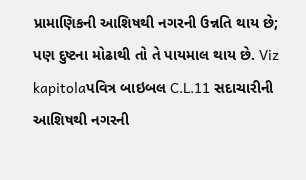પ્રામાણિકની આશિષથી નગરની ઉન્નતિ થાય છે; પણ દુષ્ટના મોઢાથી તો તે પાયમાલ થાય છે. Viz kapitolaપવિત્ર બાઇબલ C.L.11 સદાચારીની આશિષથી નગરની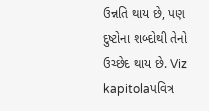ઉન્નતિ થાય છે, પણ દુષ્ટોના શબ્દોથી તેનો ઉચ્છેદ થાય છે. Viz kapitolaપવિત્ર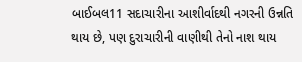બાઈબલ11 સદાચારીના આશીર્વાદથી નગરની ઉન્નતિ થાય છે, પણ દુરાચારીની વાણીથી તેનો નાશ થાય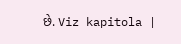છે. Viz kapitola |